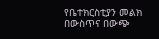የቤተክርስቲያን መልክ በውስጥና በውጭ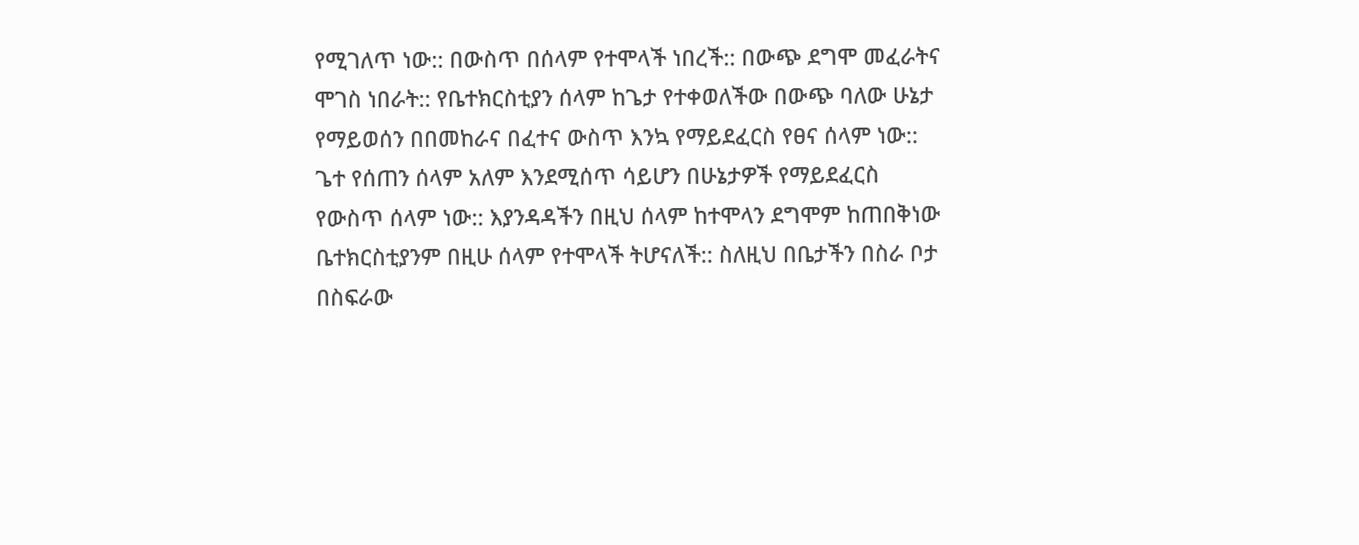የሚገለጥ ነው:: በውስጥ በሰላም የተሞላች ነበረች:: በውጭ ደግሞ መፈራትና ሞገስ ነበራት:: የቤተክርስቲያን ሰላም ከጌታ የተቀወለችው በውጭ ባለው ሁኔታ የማይወሰን በበመከራና በፈተና ውስጥ እንኳ የማይደፈርስ የፀና ሰላም ነው::
ጌተ የሰጠን ሰላም አለም እንደሚሰጥ ሳይሆን በሁኔታዎች የማይደፈርስ የውስጥ ሰላም ነው:: እያንዳዳችን በዚህ ሰላም ከተሞላን ደግሞም ከጠበቅነው ቤተክርስቲያንም በዚሁ ሰላም የተሞላች ትሆናለች:: ስለዚህ በቤታችን በስራ ቦታ በስፍራው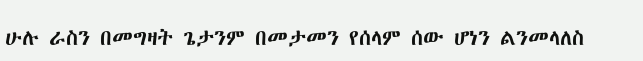ሁሉ ራስን በመግዛት ጌታንም በመታመን የሰላም ሰው ሆነን ልንመላለስ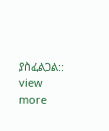ያስፈልጋል::
view more